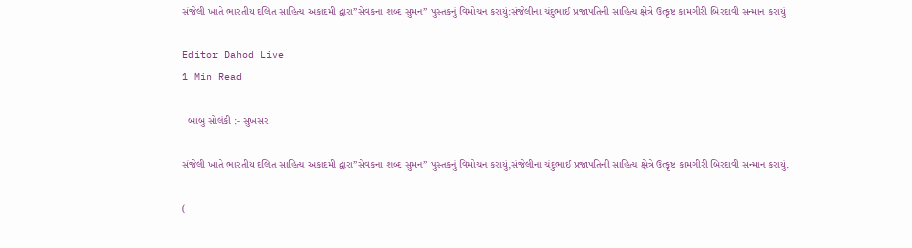સંજેલી ખાતે ભારતીય દલિત સાહિત્ય અકાદમી દ્વારા”સેવકના શબ્દ સુમન” પુસ્તકનું વિમોચન કરાયું:સંજેલીના ચંદુભાઈ પ્રજાપતિની સાહિત્ય ક્ષેત્રે ઉત્કૃષ્ટ કામગીરી બિરદાવી સન્માન કરાયું

Editor Dahod Live
1 Min Read

  બાબુ સોલંકી :- સુખસર

સંજેલી ખાતે ભારતીય દલિત સાહિત્ય અકાદમી દ્વારા”સેવકના શબ્દ સુમન” પુસ્તકનું વિમોચન કરાયું,સંજેલીના ચંદુભાઈ પ્રજાપતિની સાહિત્ય ક્ષેત્રે ઉત્કૃષ્ટ કામગીરી બિરદાવી સન્માન કરાયું.

(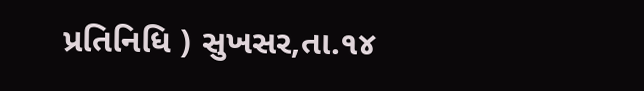પ્રતિનિધિ ) સુખસર,તા.૧૪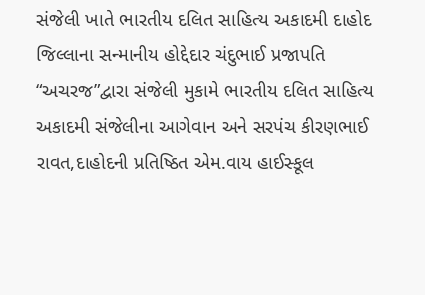સંજેલી ખાતે ભારતીય દલિત સાહિત્ય અકાદમી દાહોદ જિલ્લાના સન્માનીય હોદ્દેદાર ચંદુભાઈ પ્રજાપતિ “અચરજ”દ્વારા સંજેલી મુકામે ભારતીય દલિત સાહિત્ય અકાદમી સંજેલીના આગેવાન અને સરપંચ કીરણભાઈ રાવત,દાહોદની પ્રતિષ્ઠિત એમ.વાય હાઈસ્કૂલ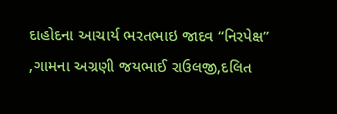દાહોદના આચાર્ય ભરતભાઇ જાદવ “નિરપેક્ષ” ,ગામના અગ્રણી જયભાઈ રાઉલજી,દલિત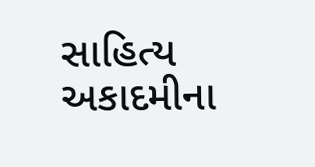સાહિત્ય અકાદમીના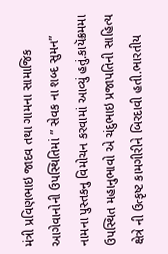મંત્રી પ્રવિણભાઇ જાદવ તથા ગામના સામાજિક આગેવાનોની ઉપસ્થિતિમાં ” સેવક ના શબ્દ સુમન” નામના પુસ્તકનુ વિમોચન કરવામાં આવ્યું હતું.કાયૅક્રમમા ઉપસ્થિત મહાનુભાવો એ ચંદુભાઇ પ્રજાપતિની સાહિત્ય ક્ષેત્રે ની ઉત્કૃષ્ટ કામગીરીને બિરદાવી હતી.ભારતીય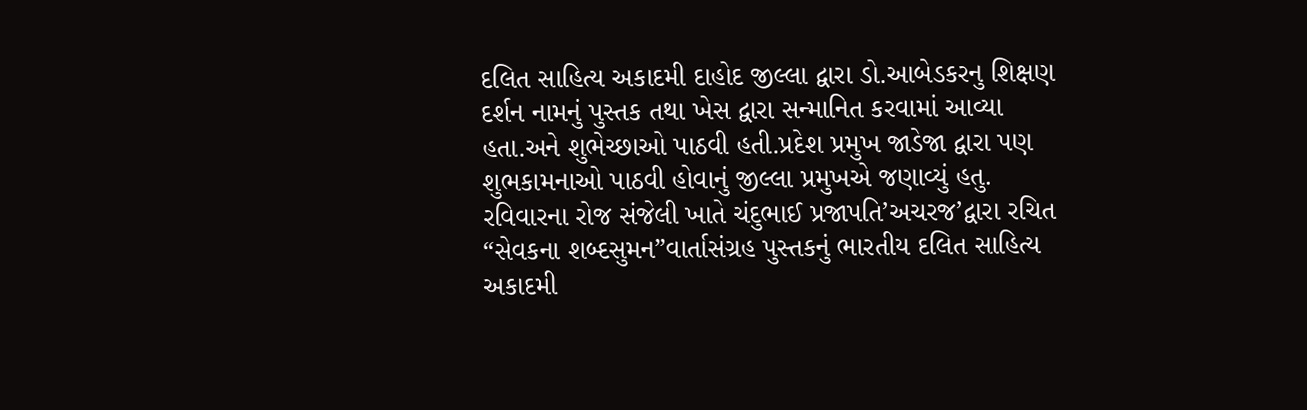દલિત સાહિત્ય અકાદમી દાહોદ જીલ્લા દ્વારા ડો.આબેડકરનુ શિક્ષણ દર્શન નામનું પુસ્તક તથા ખેસ દ્વારા સન્માનિત કરવામાં આવ્યા હતા.અને શુભેચ્છાઓ પાઠવી હતી.પ્રદેશ પ્રમુખ જાડેજા દ્વારા પણ શુભકામનાઓ પાઠવી હોવાનું જીલ્લા પ્રમુખએ જણાવ્યું હતુ.
રવિવારના રોજ સંજેલી ખાતે ચંદુભાઈ પ્રજાપતિ’અચરજ’દ્વારા રચિત “સેવકના શબ્દસુમન”વાર્તાસંગ્રહ પુસ્તકનું ભારતીય દલિત સાહિત્ય અકાદમી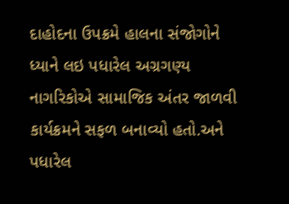દાહોદના ઉપક્રમે હાલના સંજોગોને ધ્યાને લઇ પધારેલ અગ્રગણ્ય નાગરિકોએ સામાજિક અંતર જાળવી કાર્યક્રમને સફળ બનાવ્યો હતો.અને પધારેલ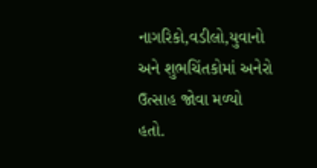નાગરિકો,વડીલો,યુવાનો અને શુભચિંતકોમાં અનેરો ઉત્સાહ જોવા મળ્યો હતો.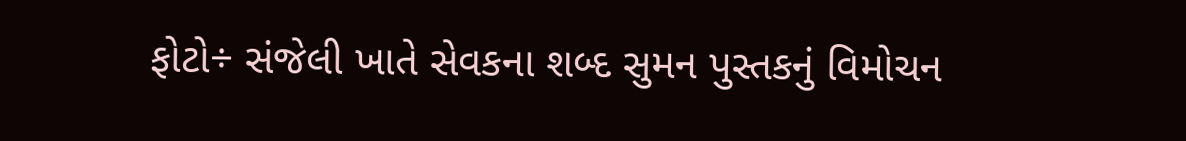ફોટો÷ સંજેલી ખાતે સેવકના શબ્દ સુમન પુસ્તકનું વિમોચન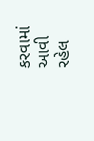કરવામાં આવી રહેલ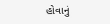હોવાનું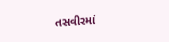તસવીરમાં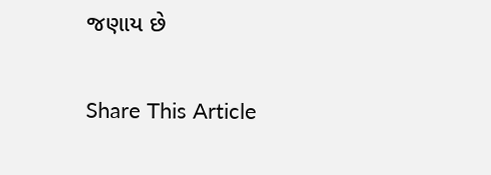જણાય છે

Share This Article